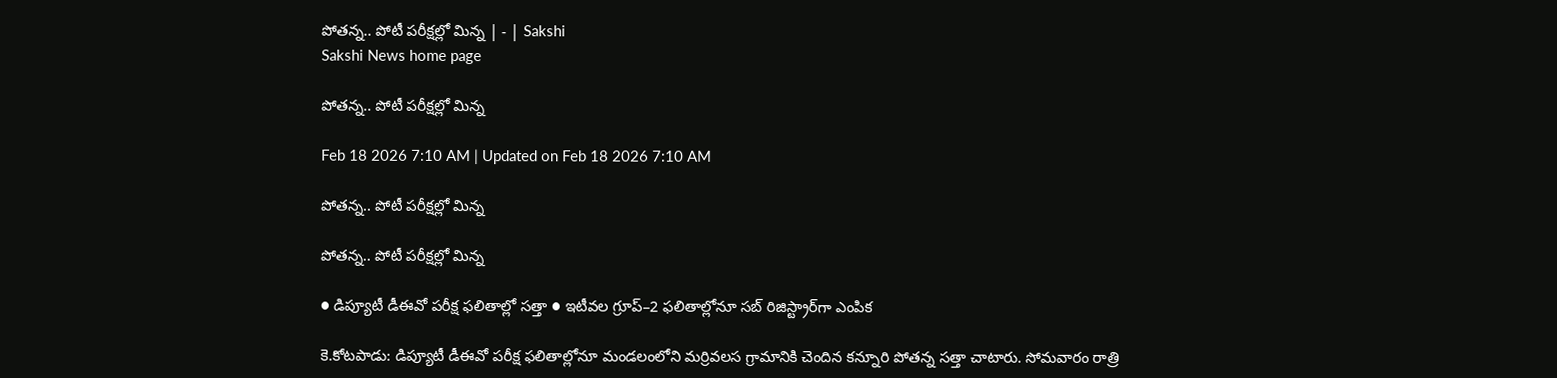పోతన్న.. పోటీ పరీక్షల్లో మిన్న | - | Sakshi
Sakshi News home page

పోతన్న.. పోటీ పరీక్షల్లో మిన్న

Feb 18 2026 7:10 AM | Updated on Feb 18 2026 7:10 AM

పోతన్న.. పోటీ పరీక్షల్లో మిన్న

పోతన్న.. పోటీ పరీక్షల్లో మిన్న

● డిప్యూటీ డీఈవో పరీక్ష ఫలితాల్లో సత్తా ● ఇటీవల గ్రూప్‌–2 ఫలితాల్లోనూ సబ్‌ రిజిస్ట్రార్‌గా ఎంపిక

కె.కోటపాడు: డిప్యూటీ డీఈవో పరీక్ష ఫలితాల్లోనూ మండలంలోని మర్రివలస గ్రామానికి చెందిన కన్నూరి పోతన్న సత్తా చాటారు. సోమవారం రాత్రి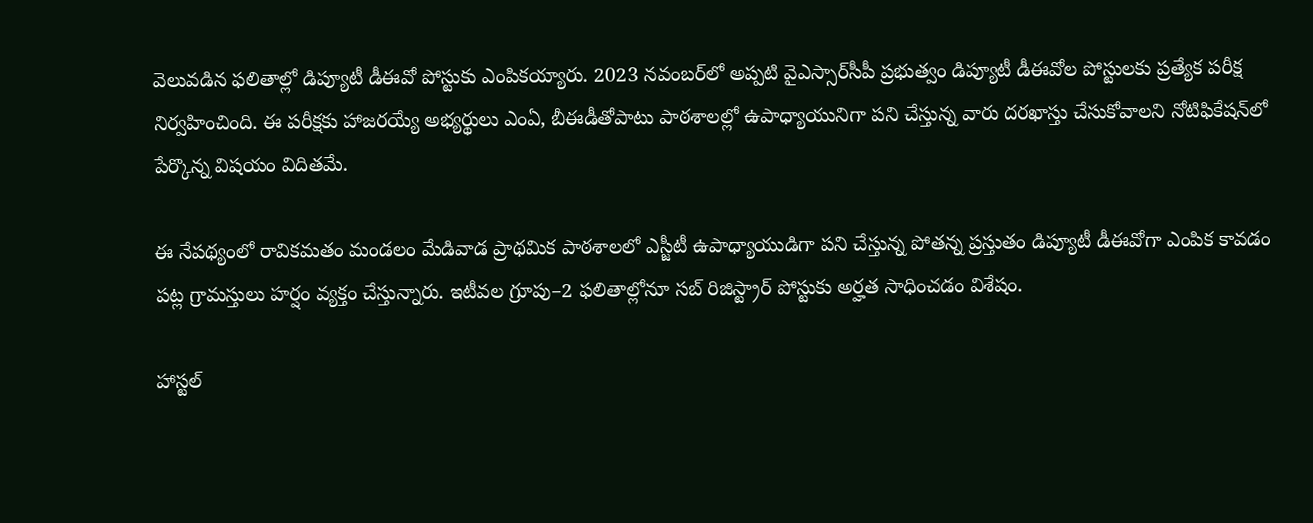వెలువడిన ఫలితాల్లో డిప్యూటీ డీఈవో పోస్టుకు ఎంపికయ్యారు. 2023 నవంబర్‌లో అప్పటి వైఎస్సార్‌సీపీ ప్రభుత్వం డిప్యూటీ డీఈవోల పోస్టులకు ప్రత్యేక పరీక్ష నిర్వహించింది. ఈ పరీక్షకు హాజరయ్యే అభ్యర్థులు ఎంఏ, బీఈడీతోపాటు పాఠశాలల్లో ఉపాధ్యాయునిగా పని చేస్తున్న వారు దరఖాస్తు చేసుకోవాలని నోటిఫికేషన్‌లో పేర్కొన్న విషయం విదితమే.

ఈ నేపథ్యంలో రావికమతం మండలం మేడివాడ ప్రాథమిక పాఠశాలలో ఎస్జీటీ ఉపాధ్యాయుడిగా పని చేస్తున్న పోతన్న ప్రస్తుతం డిప్యూటీ డీఈవోగా ఎంపిక కావడం పట్ల గ్రామస్తులు హర్షం వ్యక్తం చేస్తున్నారు. ఇటీవల గ్రూపు–2 ఫలితాల్లోనూ సబ్‌ రిజిస్ట్రార్‌ పోస్టుకు అర్హత సాధించడం విశేషం.

హాస్టల్‌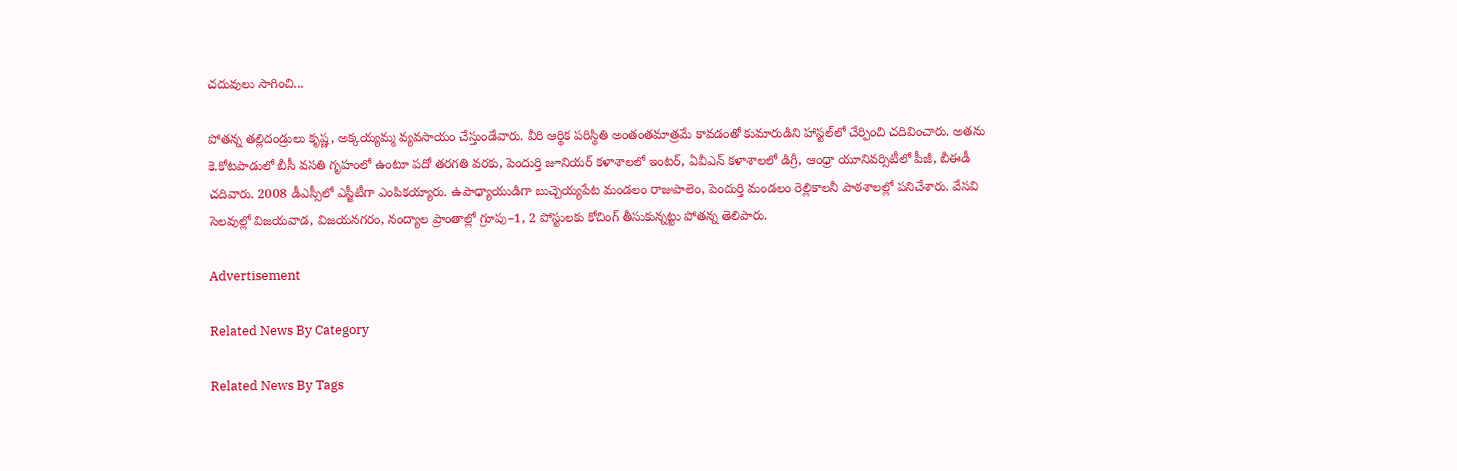చదువులు సాగించి...

పోతన్న తల్లిదండ్రులు కృష్ణ, అక్కయ్యమ్మ వ్యవసాయం చేస్తుండేవారు. వీరి ఆర్థిక పరిస్థితి అంతంతమాత్రమే కావడంతో కుమారుడిని హాస్టల్‌లో చేర్పించి చదివించారు. అతను కె.కోటపాడులో బీసీ వసతి గృహంలో ఉంటూ పదో తరగతి వరకు, పెందుర్తి జూనియర్‌ కళాశాలలో ఇంటర్‌, ఏవీఎన్‌ కళాశాలలో డిగ్రీ, ఆంధ్రా యూనివర్సిటీలో పీజీ, బీఈడీ చదివారు. 2008 డీఎస్సీలో ఎస్జీటీగా ఎంపికయ్యారు. ఉపాధ్యాయుడిగా బుచ్చెయ్యపేట మండలం రాజుపాలెం, పెందుర్తి మండలం రెల్లికాలనీ పాఠశాలల్లో పనిచేశారు. వేసవి సెలవుల్లో విజయవాడ, విజయనగరం, నంద్యాల ప్రాంతాల్లో గ్రూపు–1, 2 పోస్టులకు కోచింగ్‌ తీసుకున్నట్టు పోతన్న తెలిపారు.

Advertisement

Related News By Category

Related News By Tags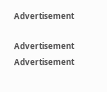Advertisement

Advertisement
Advertisement